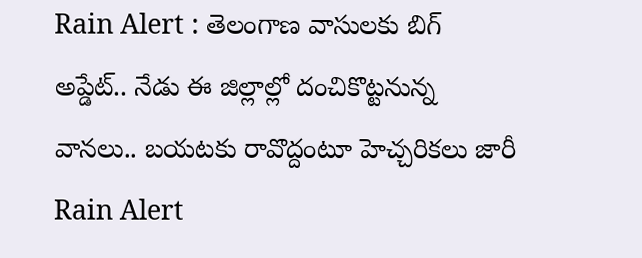Rain Alert : తెలంగాణ వాసులకు బిగ్ అప్డేట్.. నేడు ఈ జిల్లాల్లో దంచికొట్టనున్న వానలు.. బయటకు రావొద్దంటూ హెచ్చరికలు జారీ
Rain Alert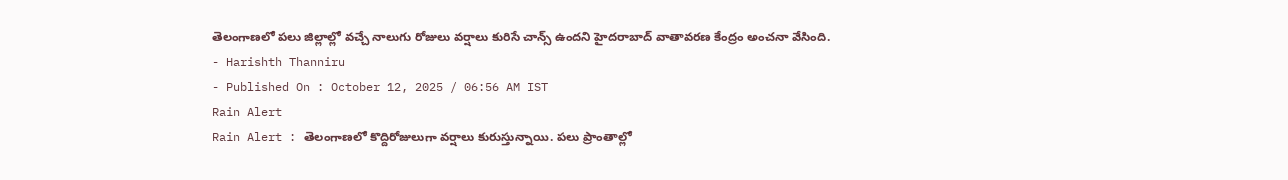తెలంగాణలో పలు జిల్లాల్లో వచ్చే నాలుగు రోజులు వర్షాలు కురిసే చాన్స్ ఉందని హైదరాబాద్ వాతావరణ కేంద్రం అంచనా వేసింది.
- Harishth Thanniru
- Published On : October 12, 2025 / 06:56 AM IST
Rain Alert
Rain Alert : తెలంగాణలో కొద్దిరోజులుగా వర్షాలు కురుస్తున్నాయి. పలు ప్రాంతాల్లో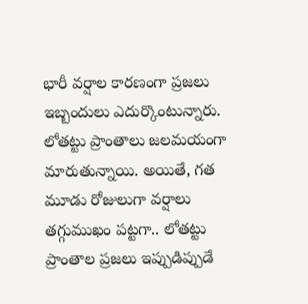భారీ వర్షాల కారణంగా ప్రజలు ఇబ్బందులు ఎదుర్కొంటున్నారు. లోతట్టు ప్రాంతాలు జలమయంగా మారుతున్నాయి. అయితే, గత మూడు రోజులుగా వర్షాలు తగ్గుముఖం పట్టగా.. లోతట్టు ప్రాంతాల ప్రజలు ఇప్పుడిప్పుడే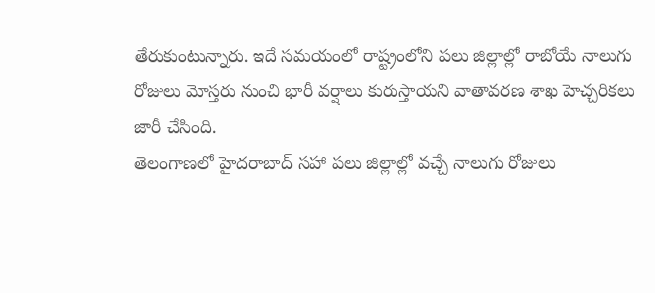తేరుకుంటున్నారు. ఇదే సమయంలో రాష్ట్రంలోని పలు జిల్లాల్లో రాబోయే నాలుగు రోజులు మోస్తరు నుంచి భారీ వర్షాలు కురుస్తాయని వాతావరణ శాఖ హెచ్చరికలు జారీ చేసింది.
తెలంగాణలో హైదరాబాద్ సహా పలు జిల్లాల్లో వచ్చే నాలుగు రోజులు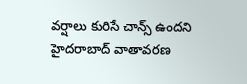వర్షాలు కురిసే చాన్స్ ఉందని హైదరాబాద్ వాతావరణ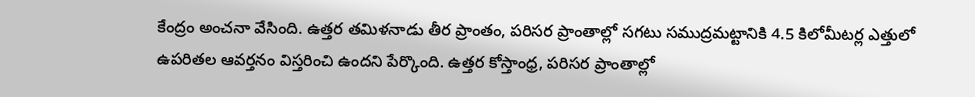కేంద్రం అంచనా వేసింది. ఉత్తర తమిళనాడు తీర ప్రాంతం, పరిసర ప్రాంతాల్లో సగటు సముద్రమట్టానికి 4.5 కిలోమీటర్ల ఎత్తులో ఉపరితల ఆవర్తనం విస్తరించి ఉందని పేర్కొంది. ఉత్తర కోస్తాంధ్ర, పరిసర ప్రాంతాల్లో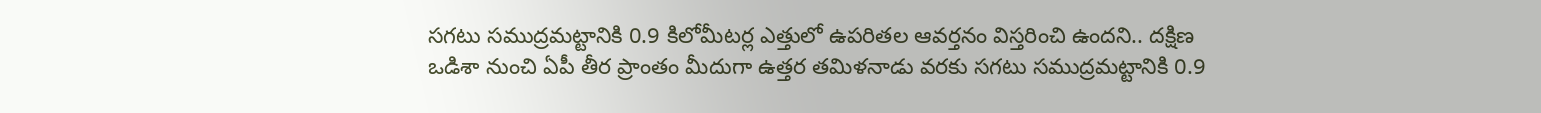సగటు సముద్రమట్టానికి 0.9 కిలోమీటర్ల ఎత్తులో ఉపరితల ఆవర్తనం విస్తరించి ఉందని.. దక్షిణ ఒడిశా నుంచి ఏపీ తీర ప్రాంతం మీదుగా ఉత్తర తమిళనాడు వరకు సగటు సముద్రమట్టానికి 0.9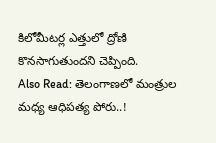కిలోమీటర్ల ఎత్తులో ద్రోణి కొనసాగుతుందని చెప్పింది.
Also Read: తెలంగాణలో మంత్రుల మధ్య ఆధిపత్య పోరు..!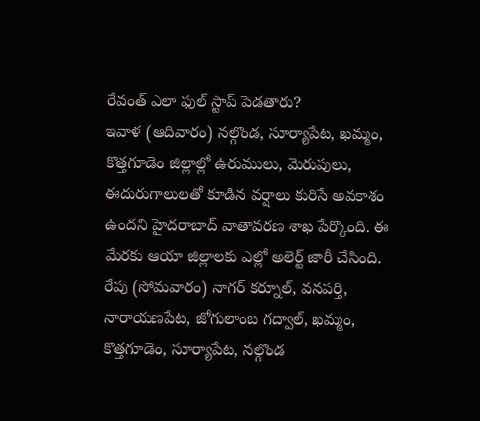రేవంత్ ఎలా ఫుల్ స్టాప్ పెడతారు?
ఇవాళ (ఆదివారం) నల్గొండ, సూర్యాపేట, ఖమ్మం, కొత్తగూడెం జిల్లాల్లో ఉరుములు, మెరుపులు, ఈదురుగాలులతో కూడిన వర్షాలు కురిసే అవకాశం ఉందని హైదరాబాద్ వాతావరణ శాఖ పేర్కొంది. ఈ మేరకు ఆయా జిల్లాలకు ఎల్లో అలెర్ట్ జారీ చేసింది.
రేపు (సోమవారం) నాగర్ కర్నూల్, వనపర్తి, నారాయణపేట, జోగులాంబ గద్వాల్, ఖమ్మం, కొత్తగూడెం, సూర్యాపేట, నల్గొండ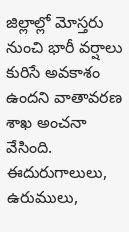జిల్లాల్లో మోస్తరు నుంచి భారీ వర్షాలు కురిసే అవకాశం ఉందని వాతావరణ శాఖ అంచనా వేసింది. ఈదురుగాలులు, ఉరుములు,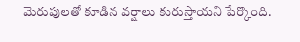మెరుపులతో కూడిన వర్షాలు కురుస్తాయని పేర్కొంది.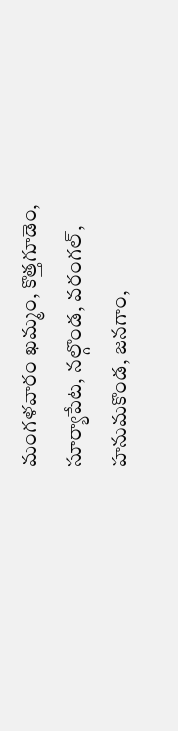మంగళవారం ఖమ్మం, కొత్తగూడెం, సూర్యాపేట, నల్గొండ, వరంగల్, హనుమకొండ, జనగాం,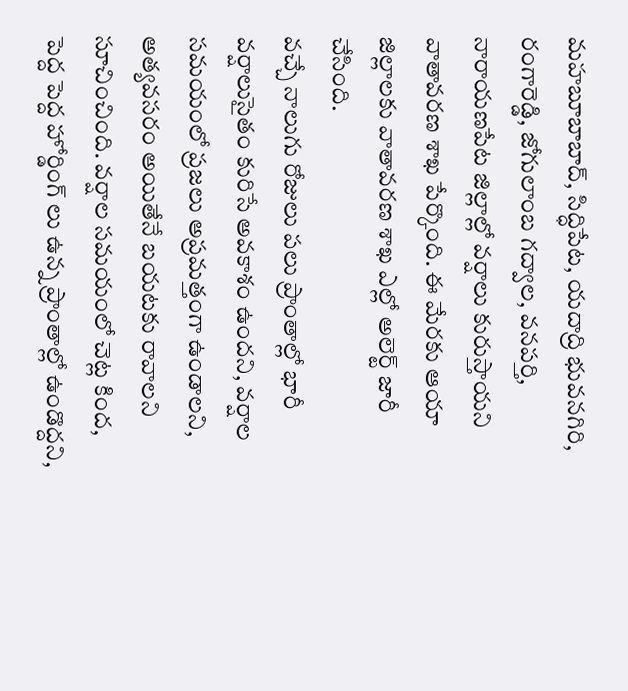మహబూబాబాద్, సిద్ధిపేట, యదాద్రి భువనగిరి, రంగారెడ్డి, జోగులాంబ గద్వాల, వనపర్తి, నారాయణపేట జిల్లాల్లో వర్షాలు కురుస్తాయని వాతావరణ శాఖ పేర్కొంది. ఈ మేరకు ఆయా జిల్లాలకు వాతావరణ శాఖ ఎల్లో అలెర్ట్ జారీ చేసింది.
వచ్చే నాలుగు రోజులు పలు ప్రాంతాల్లో భారీ వర్షాలుసైతం కురిసే అవకాశం ఉందని, వర్షాల సమయంలో ప్రజలు అప్రమత్తంగా ఉండాలని, అత్యవసరం అయితేనే బయటకు రావాలని సూచించింది. వర్షాల సమయంలో చెట్ల కింద, పెద్ద పెద్ద హోర్డింగ్ లు ఉన్న ప్రాంతాల్లో ఉండొద్దని,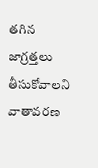తగిన జాగ్రత్తలు తీసుకోవాలని వాతావరణ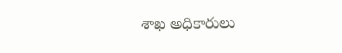శాఖ అధికారులు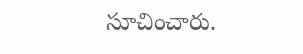సూచించారు.